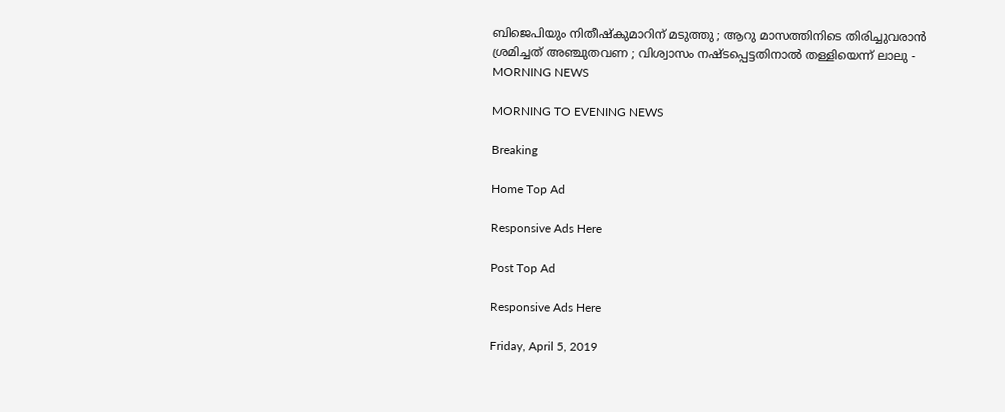ബിജെപിയും നിതീഷ്‌കുമാറിന് മടുത്തു ; ആറു മാസത്തിനിടെ തിരിച്ചുവരാന്‍ ശ്രമിച്ചത് അഞ്ചുതവണ ; വിശ്വാസം നഷ്ടപ്പെട്ടതിനാല്‍ തള്ളിയെന്ന് ലാലു - MORNING NEWS

MORNING TO EVENING NEWS

Breaking

Home Top Ad

Responsive Ads Here

Post Top Ad

Responsive Ads Here

Friday, April 5, 2019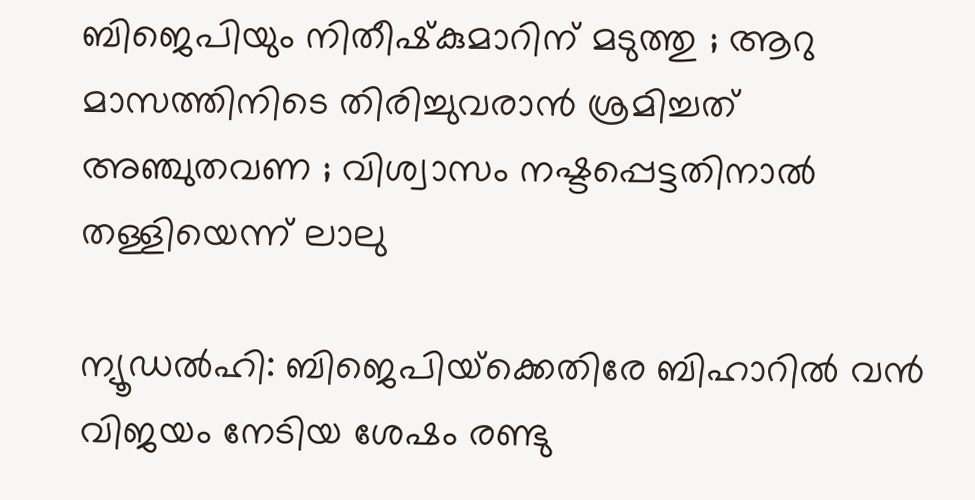ബിജെപിയും നിതീഷ്‌കുമാറിന് മടുത്തു ; ആറു മാസത്തിനിടെ തിരിച്ചുവരാന്‍ ശ്രമിച്ചത് അഞ്ചുതവണ ; വിശ്വാസം നഷ്ടപ്പെട്ടതിനാല്‍ തള്ളിയെന്ന് ലാലു

ന്യൂഡല്‍ഹി: ബിജെപിയ്‌ക്കെതിരേ ബിഹാറില്‍ വന്‍ വിജയം നേടിയ ശേഷം രണ്ടു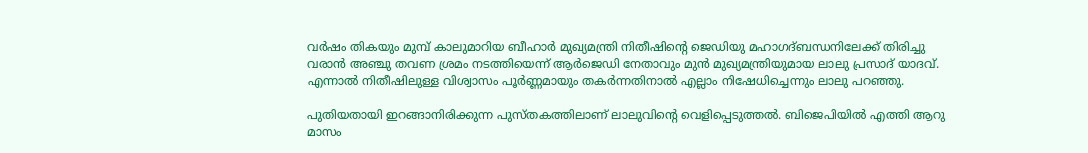വര്‍ഷം തികയും മുമ്പ് കാലുമാറിയ ബീഹാര്‍ മുഖ്യമന്ത്രി നിതീഷിന്റെ ജെഡിയു മഹാഗദ്ബന്ധനിലേക്ക് തിരിച്ചു വരാന്‍ അഞ്ചു തവണ ശ്രമം നടത്തിയെന്ന് ആര്‍ജെഡി നേതാവും മുന്‍ മുഖ്യമന്ത്രിയുമായ ലാലു പ്രസാദ് യാദവ്. എന്നാല്‍ നിതീഷിലുള്ള വിശ്വാസം പൂര്‍ണ്ണമായും തകര്‍ന്നതിനാല്‍ എല്ലാം നിഷേധിച്ചെന്നും ലാലു പറഞ്ഞു.

പുതിയതായി ഇറങ്ങാനിരിക്കുന്ന പുസ്തകത്തിലാണ് ലാലുവിന്റെ വെളിപ്പെടുത്തല്‍. ബിജെപിയില്‍ എത്തി ആറു മാസം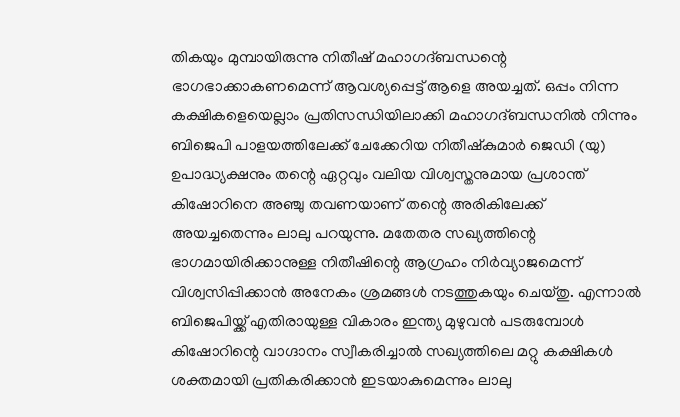തികയും മുമ്പായിരുന്നു നിതീഷ് മഹാഗദ്ബന്ധന്റെ ഭാഗഭാക്കാകണമെന്ന് ആവശ്യപ്പെട്ട് ആളെ അയച്ചത്. ഒപ്പം നിന്ന കക്ഷികളെയെല്ലാം പ്രതിസന്ധിയിലാക്കി മഹാഗദ്ബന്ധനില്‍ നിന്നും ബിജെപി പാളയത്തിലേക്ക് ചേക്കേറിയ നിതീഷ്‌കുമാര്‍ ജെഡി (യു) ഉപാദ്ധ്യക്ഷനും തന്റെ ഏറ്റവും വലിയ വിശ്വസ്തനുമായ പ്രശാന്ത് കിഷോറിനെ അഞ്ചു തവണയാണ് തന്റെ അരികിലേക്ക് അയച്ചതെന്നും ലാലു പറയുന്നു. മതേതര സഖ്യത്തിന്റെ ഭാഗമായിരിക്കാനുള്ള നിതീഷിന്റെ ആഗ്രഹം നിര്‍വ്യാജമെന്ന് വിശ്വസിപ്പിക്കാന്‍ അനേകം ശ്രമങ്ങള്‍ നടത്തുകയും ചെയ്തു. എന്നാല്‍ ബിജെപിയ്ക്ക് എതിരായുള്ള വികാരം ഇന്ത്യ മുഴുവന്‍ പടരുമ്പോള്‍ കിഷോറിന്റെ വാഗ്ദാനം സ്വീകരിച്ചാല്‍ സഖ്യത്തിലെ മറ്റു കക്ഷികള്‍ ശക്തമായി പ്രതികരിക്കാന്‍ ഇടയാകുമെന്നും ലാലു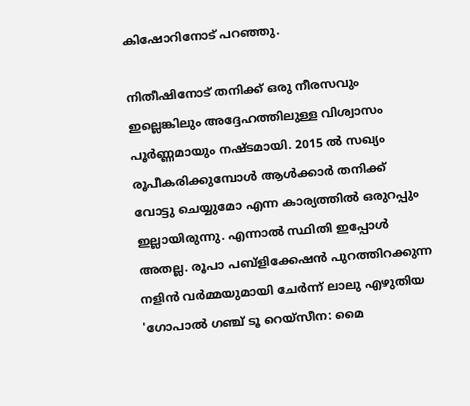കിഷോറിനോട് പറഞ്ഞു.

നിതീഷിനോട് തനിക്ക് ഒരു നീരസവും ഇല്ലെങ്കിലും അദ്ദേഹത്തിലുള്ള വിശ്വാസം പൂര്‍ണ്ണമായും നഷ്ടമായി. 2015 ല്‍ സഖ്യം രൂപീകരിക്കുമ്പോള്‍ ആള്‍ക്കാര്‍ തനിക്ക് വോട്ടു ചെയ്യുമോ എന്ന കാര്യത്തില്‍ ഒരുറപ്പും ഇല്ലായിരുന്നു. എന്നാല്‍ സ്ഥിതി ഇപ്പോള്‍ അതല്ല. രൂപാ പബ്‌ളിക്കേഷന്‍ പുറത്തിറക്കുന്ന നളിന്‍ വര്‍മ്മയുമായി ചേര്‍ന്ന് ലാലു എഴുതിയ 'ഗോപാല്‍ ഗഞ്ച് ടൂ റെയ്‌സീന: മൈ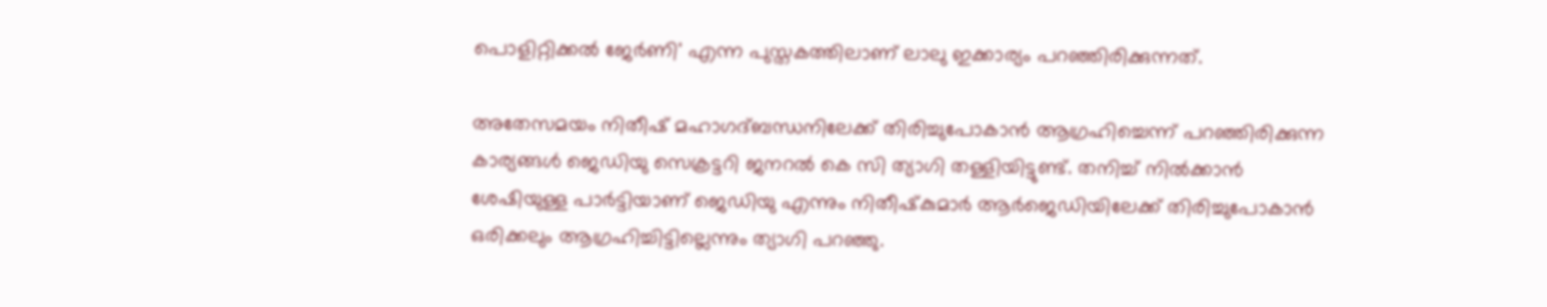പൊളിറ്റിക്കല്‍ ജേര്‍ണി' എന്ന പുസ്തകത്തിലാണ് ലാലു ഇക്കാര്യം പറഞ്ഞിരിക്കുന്നത്.

അതേസമയം നിതീഷ് മഹാഗദ്ബന്ധനിലേക്ക് തിരിച്ചുപോകാന്‍ ആഗ്രഹിച്ചെന്ന് പറഞ്ഞിരിക്കുന്ന കാര്യങ്ങള്‍ ജെഡിയു സെക്രട്ടറി ജനറല്‍ കെ സി ത്യാഗി തള്ളിയിട്ടുണ്ട്. തനിച്ച് നില്‍ക്കാന്‍ ശേഷിയുള്ള പാര്‍ട്ടിയാണ് ജെഡിയു എന്നും നിതീഷ്‌കുമാര്‍ ആര്‍ജെഡിയിലേക്ക് തിരിച്ചുപോകാന്‍ ഒരിക്കലും ആഗ്രഹിച്ചിട്ടില്ലെന്നും ത്യാഗി പറഞ്ഞു.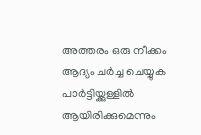അത്തരം ഒരു നീക്കം ആദ്യം ചര്‍ച്ച ചെയ്യുക പാര്‍ട്ടിയ്ക്കുള്ളില്‍ ആയിരിക്കുമെന്നും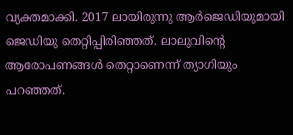വ്യക്തമാക്കി. 2017 ലായിരുന്നു ആര്‍ജെഡിയുമായി ജെഡിയു തെറ്റിപ്പിരിഞ്ഞത്. ലാലുവിന്റെ ആരോപണങ്ങള്‍ തെറ്റാണെന്ന് ത്യാഗിയും പറഞ്ഞത്.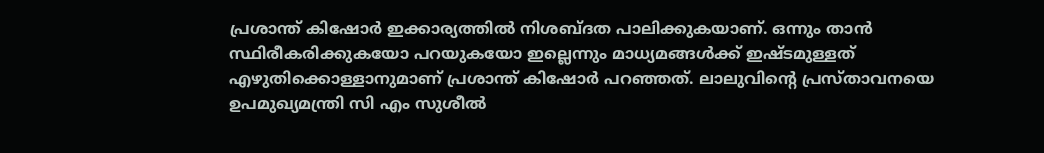പ്രശാന്ത് കിഷോര്‍ ഇക്കാര്യത്തില്‍ നിശബ്ദത പാലിക്കുകയാണ്. ഒന്നും താന്‍ സ്ഥിരീകരിക്കുകയോ പറയുകയോ ഇല്ലെന്നും മാധ്യമങ്ങള്‍ക്ക് ഇഷ്ടമുള്ളത് എഴുതിക്കൊള്ളാനുമാണ് പ്രശാന്ത് കിഷോര്‍ പറഞ്ഞത്. ലാലുവിന്റെ പ്രസ്താവനയെ ഉപമുഖ്യമന്ത്രി സി എം സുശീല്‍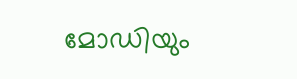മോഡിയും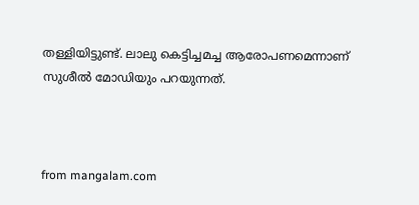തള്ളിയിട്ടുണ്ട്. ലാലു കെട്ടിച്ചമച്ച ആരോപണമെന്നാണ് സുശീല്‍ മോഡിയും പറയുന്നത്.



from mangalam.com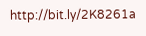http://bit.ly/2K8261a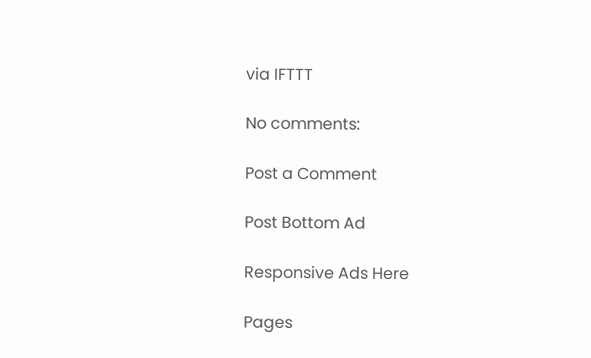via IFTTT

No comments:

Post a Comment

Post Bottom Ad

Responsive Ads Here

Pages